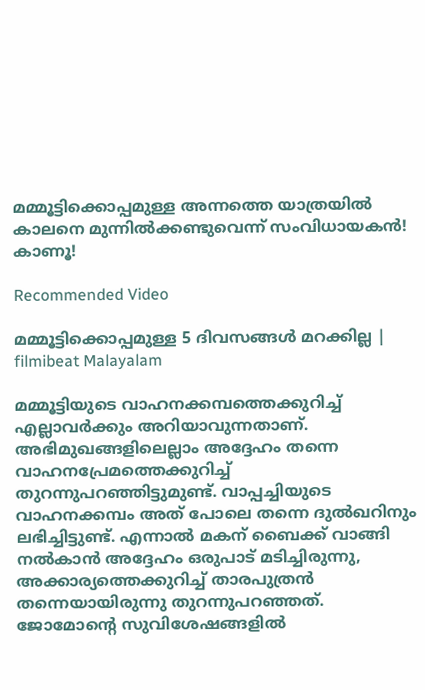മമ്മൂട്ടിക്കൊപ്പമുള്ള അന്നത്തെ യാത്രയില്‍ കാലനെ മുന്നില്‍ക്കണ്ടുവെന്ന് സംവിധായകന്‍! കാണൂ!

Recommended Video

മമ്മൂട്ടിക്കൊപ്പമുള്ള 5 ദിവസങ്ങള്‍ മറക്കില്ല | filmibeat Malayalam

മമ്മൂട്ടിയുടെ വാഹനക്കമ്പത്തെക്കുറിച്ച് എല്ലാവര്‍ക്കും അറിയാവുന്നതാണ്. അഭിമുഖങ്ങളിലെല്ലാം അദ്ദേഹം തന്നെ വാഹനപ്രേമത്തെക്കുറിച്ച് തുറന്നുപറഞ്ഞിട്ടുമുണ്ട്. വാപ്പച്ചിയുടെ വാഹനക്കമ്പം അത് പോലെ തന്നെ ദുല്‍ഖറിനും ലഭിച്ചിട്ടുണ്ട്. എന്നാല്‍ മകന് ബൈക്ക് വാങ്ങി നല്‍കാന്‍ അദ്ദേഹം ഒരുപാട് മടിച്ചിരുന്നു, അക്കാര്യത്തെക്കുറിച്ച് താരപുത്രന്‍ തന്നെയായിരുന്നു തുറന്നുപറഞ്ഞത്. ജോമോന്റെ സുവിശേഷങ്ങളില്‍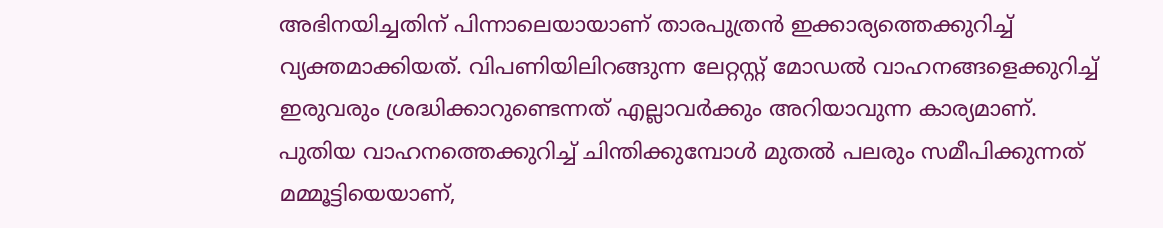അഭിനയിച്ചതിന് പിന്നാലെയായാണ് താരപുത്രന്‍ ഇക്കാര്യത്തെക്കുറിച്ച് വ്യക്തമാക്കിയത്. വിപണിയിലിറങ്ങുന്ന ലേറ്റസ്റ്റ് മോഡല്‍ വാഹനങ്ങളെക്കുറിച്ച് ഇരുവരും ശ്രദ്ധിക്കാറുണ്ടെന്നത് എല്ലാവര്‍ക്കും അറിയാവുന്ന കാര്യമാണ്. പുതിയ വാഹനത്തെക്കുറിച്ച് ചിന്തിക്കുമ്പോള്‍ മുതല്‍ പലരും സമീപിക്കുന്നത് മമ്മൂട്ടിയെയാണ്,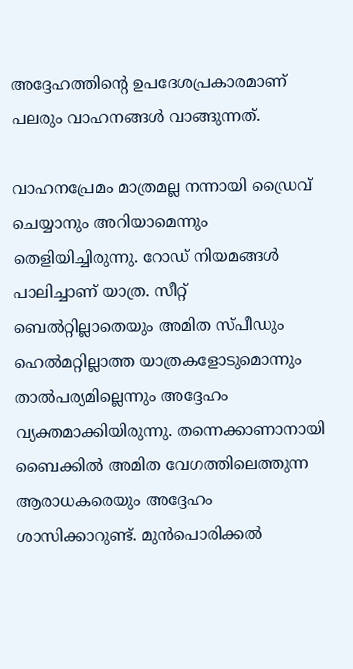അദ്ദേഹത്തിന്റെ ഉപദേശപ്രകാരമാണ് പലരും വാഹനങ്ങള്‍ വാങ്ങുന്നത്.

വാഹനപ്രേമം മാത്രമല്ല നന്നായി ഡ്രൈവ് ചെയ്യാനും അറിയാമെന്നും തെളിയിച്ചിരുന്നു. റോഡ് നിയമങ്ങള്‍ പാലിച്ചാണ് യാത്ര. സീറ്റ് ബെല്‍റ്റില്ലാതെയും അമിത സ്പീഡും ഹെല്‍മറ്റില്ലാത്ത യാത്രകളോടുമൊന്നും താല്‍പര്യമില്ലെന്നും അദ്ദേഹം വ്യക്തമാക്കിയിരുന്നു. തന്നെക്കാണാനായി ബൈക്കില്‍ അമിത വേഗത്തിലെത്തുന്ന ആരാധകരെയും അദ്ദേഹം ശാസിക്കാറുണ്ട്. മുന്‍പൊരിക്കല്‍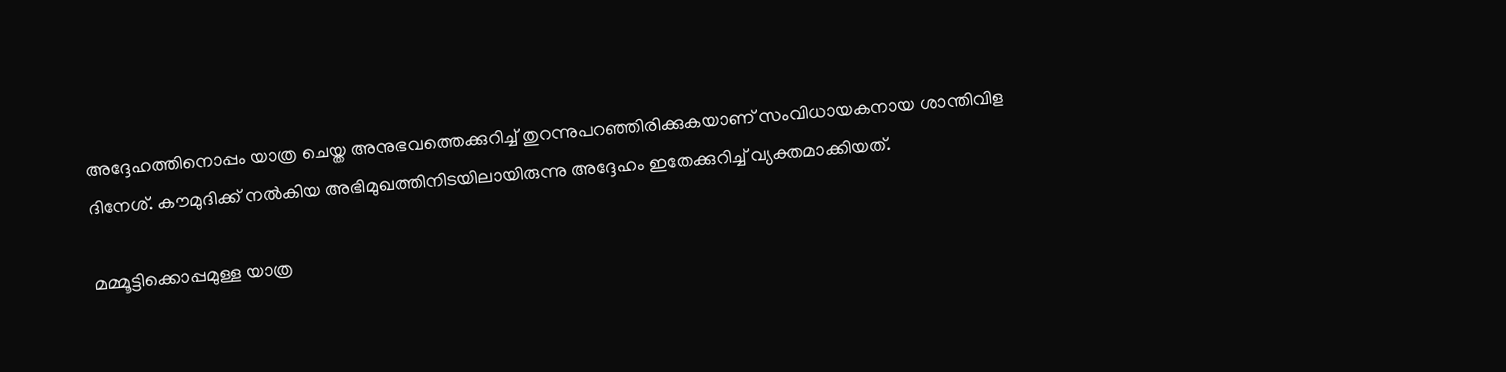അദ്ദേഹത്തിനൊപ്പം യാത്ര ചെയ്ത അനുഭവത്തെക്കുറിച്ച് തുറന്നുപറഞ്ഞിരിക്കുകയാണ് സംവിധായകനായ ശാന്തിവിള ദിനേശ്. കൗമുദിക്ക് നല്‍കിയ അഭിമുഖത്തിനിടയിലായിരുന്നു അദ്ദേഹം ഇതേക്കുറിച്ച് വ്യക്തമാക്കിയത്.

മമ്മൂട്ടിക്കൊപ്പമുള്ള യാത്ര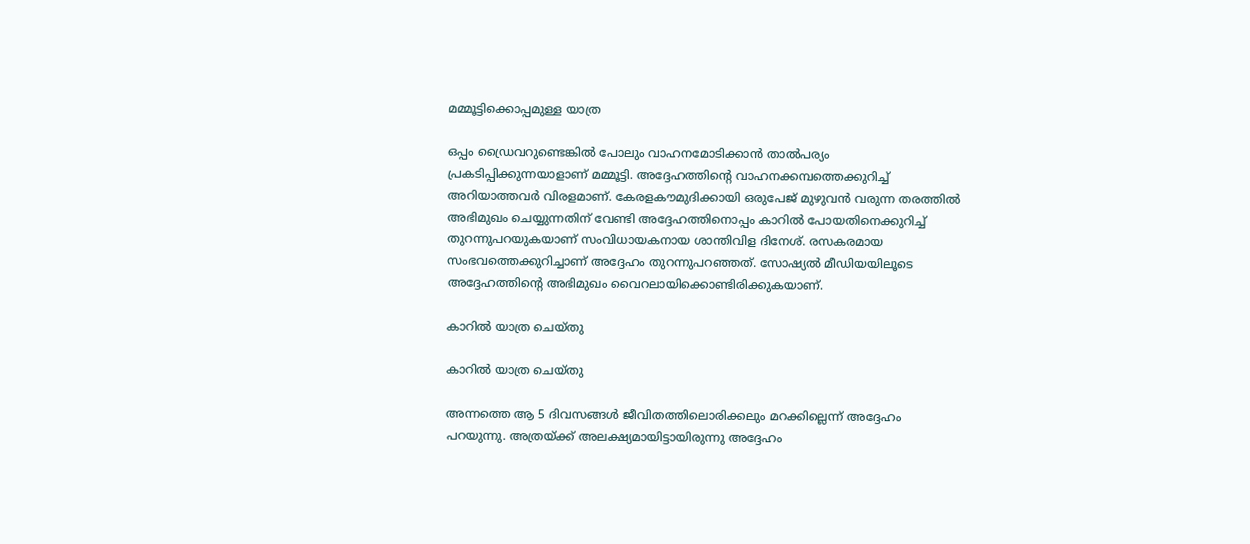മമ്മൂട്ടിക്കൊപ്പമുള്ള യാത്ര

ഒപ്പം ഡ്രൈവറുണ്ടെങ്കില്‍ പോലും വാഹനമോടിക്കാന്‍ താല്‍പര്യം പ്രകടിപ്പിക്കുന്നയാളാണ് മമ്മൂട്ടി. അദ്ദേഹത്തിന്റെ വാഹനക്കമ്പത്തെക്കുറിച്ച് അറിയാത്തവര്‍ വിരളമാണ്. കേരളകൗമുദിക്കായി ഒരുപേജ് മുഴുവന്‍ വരുന്ന തരത്തില്‍ അഭിമുഖം ചെയ്യുന്നതിന് വേണ്ടി അദ്ദേഹത്തിനൊപ്പം കാറില്‍ പോയതിനെക്കുറിച്ച് തുറന്നുപറയുകയാണ് സംവിധായകനായ ശാന്തിവിള ദിനേശ്. രസകരമായ സംഭവത്തെക്കുറിച്ചാണ് അദ്ദേഹം തുറന്നുപറഞ്ഞത്. സോഷ്യല്‍ മീഡിയയിലൂടെ അദ്ദേഹത്തിന്റെ അഭിമുഖം വൈറലായിക്കൊണ്ടിരിക്കുകയാണ്.

കാറില്‍ യാത്ര ചെയ്തു

കാറില്‍ യാത്ര ചെയ്തു

അന്നത്തെ ആ 5 ദിവസങ്ങള്‍ ജീവിതത്തിലൊരിക്കലും മറക്കില്ലെന്ന് അദ്ദേഹം പറയുന്നു. അത്രയ്ക്ക് അലക്ഷ്യമായിട്ടായിരുന്നു അദ്ദേഹം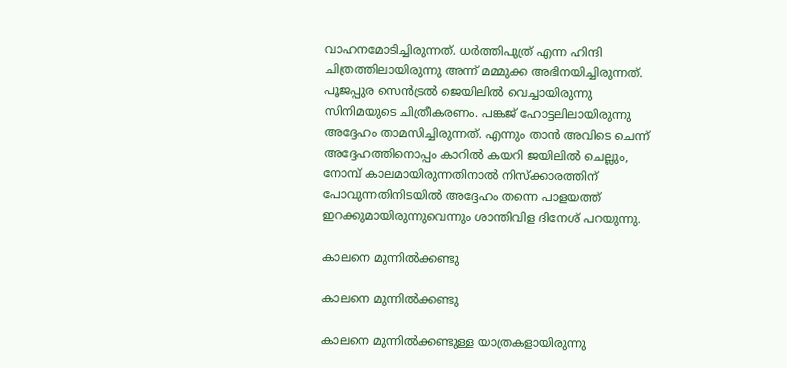വാഹനമോടിച്ചിരുന്നത്. ധര്‍ത്തിപുത്ര് എന്ന ഹിന്ദി ചിത്രത്തിലായിരുന്നു അന്ന് മമ്മുക്ക അഭിനയിച്ചിരുന്നത്. പൂജപ്പുര സെന്‍ട്രല്‍ ജെയിലില്‍ വെച്ചായിരുന്നു സിനിമയുടെ ചിത്രീകരണം. പങ്കജ് ഹോട്ടലിലായിരുന്നു അദ്ദേഹം താമസിച്ചിരുന്നത്. എന്നും താന്‍ അവിടെ ചെന്ന് അദ്ദേഹത്തിനൊപ്പം കാറില്‍ കയറി ജയിലില്‍ ചെല്ലും, നോമ്പ് കാലമായിരുന്നതിനാല്‍ നിസ്‌ക്കാരത്തിന് പോവുന്നതിനിടയില്‍ അദ്ദേഹം തന്നെ പാളയത്ത് ഇറക്കുമായിരുന്നുവെന്നും ശാന്തിവിള ദിനേശ് പറയുന്നു.

കാലനെ മുന്നില്‍ക്കണ്ടു

കാലനെ മുന്നില്‍ക്കണ്ടു

കാലനെ മുന്നില്‍ക്കണ്ടുള്ള യാത്രകളായിരുന്നു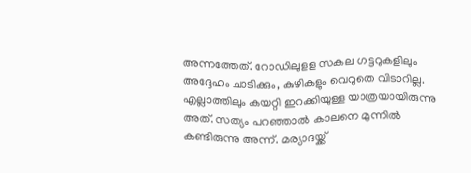അന്നത്തേത്. റോഡിലുളള സകല ഗട്ടറുകളിലും അദ്ദേഹം ചാടിക്കും, കുഴികളും വെറുതെ വിടാറില്ല. എല്ലാത്തിലും കയറ്റി ഇറക്കിയുള്ള യാത്രയായിരുന്നു അത്. സത്യം പറഞ്ഞാല്‍ കാലനെ മുന്നില്‍ കണ്ടിരുന്നു അന്ന്. മര്യാദയ്ക്ക്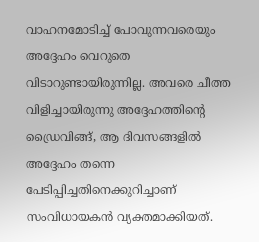വാഹനമോടിച്ച് പോവുന്നവരെയും അദ്ദേഹം വെറുതെ വിടാറുണ്ടായിരുന്നില്ല. അവരെ ചീത്ത വിളിച്ചായിരുന്നു അദ്ദേഹത്തിന്റെ ഡ്രൈവിങ്ങ്, ആ ദിവസങ്ങളില്‍ അദ്ദേഹം തന്നെ പേടിപ്പിച്ചതിനെക്കുറിച്ചാണ് സംവിധായകന്‍ വ്യക്തമാക്കിയത്.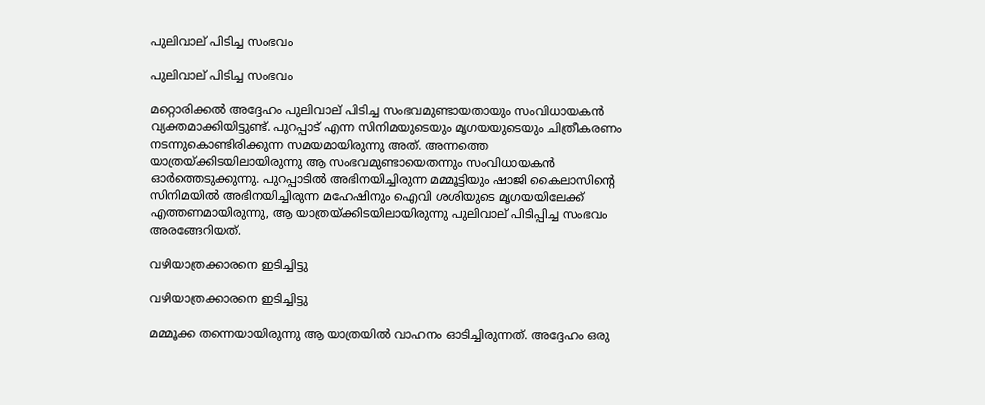പുലിവാല് പിടിച്ച സംഭവം

പുലിവാല് പിടിച്ച സംഭവം

മറ്റൊരിക്കല്‍ അദ്ദേഹം പുലിവാല് പിടിച്ച സംഭവമുണ്ടായതായും സംവിധായകന്‍ വ്യക്തമാക്കിയിട്ടുണ്ട്. പുറപ്പാട് എന്ന സിനിമയുടെയും മൃഗയയുടെയും ചിത്രീകരണം നടന്നുകൊണ്ടിരിക്കുന്ന സമയമായിരുന്നു അത്. അന്നത്തെ യാത്രയ്ക്കിടയിലായിരുന്നു ആ സംഭവമുണ്ടായെതന്നും സംവിധായകന്‍ ഓര്‍ത്തെടുക്കുന്നു. പുറപ്പാടില്‍ അഭിനയിച്ചിരുന്ന മമ്മൂട്ടിയും ഷാജി കൈലാസിന്റെ സിനിമയില്‍ അഭിനയിച്ചിരുന്ന മഹേഷിനും ഐവി ശശിയുടെ മൃഗയയിലേക്ക് എത്തണമായിരുന്നു, ആ യാത്രയ്ക്കിടയിലായിരുന്നു പുലിവാല് പിടിപ്പിച്ച സംഭവം അരങ്ങേറിയത്.

വഴിയാത്രക്കാരനെ ഇടിച്ചിട്ടു

വഴിയാത്രക്കാരനെ ഇടിച്ചിട്ടു

മമ്മൂക്ക തന്നെയായിരുന്നു ആ യാത്രയില്‍ വാഹനം ഓടിച്ചിരുന്നത്. അദ്ദേഹം ഒരു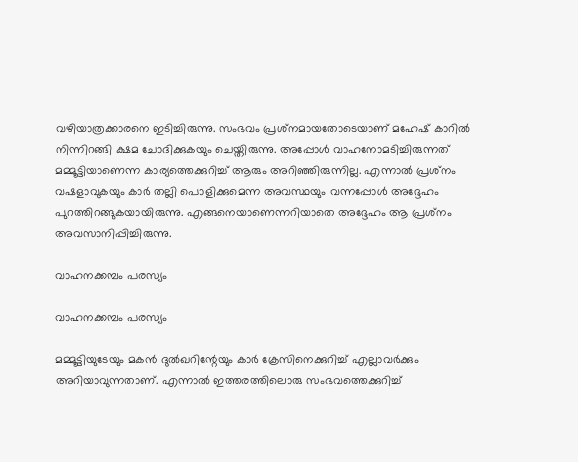വഴിയാത്രക്കാരനെ ഇടിച്ചിരുന്നു. സംഭവം പ്രശ്‌നമായതോടെയാണ് മഹേഷ് കാറില്‍ നിന്നിറങ്ങി ക്ഷമ ചോദിക്കുകയും ചെയ്തിരുന്നു. അപ്പോള്‍ വാഹനോമടിച്ചിരുന്നത് മമ്മൂട്ടിയാണെന്ന കാര്യത്തെക്കുറിച്ച് ആരും അറിഞ്ഞിരുന്നില്ല. എന്നാല്‍ പ്രശ്‌നം വഷളാവുകയും കാര്‍ തല്ലി പൊളിക്കുമെന്ന അവസ്ഥയും വന്നപ്പോള്‍ അദ്ദേഹം പുറത്തിറങ്ങുകയായിരുന്നു. എങ്ങനെയാണെന്നറിയാതെ അദ്ദേഹം ആ പ്രശ്‌നം അവസാനിപ്പിച്ചിരുന്നു.

വാഹനക്കമ്പം പരസ്യം

വാഹനക്കമ്പം പരസ്യം

മമ്മൂട്ടിയുടേയും മകന്‍ ദുല്‍ഖറിന്റേയും കാര്‍ ക്രേസിനെക്കുറിച്ച് എല്ലാവര്‍ക്കും അറിയാവുന്നതാണ്. എന്നാല്‍ ഇത്തരത്തിലൊരു സംഭവത്തെക്കുറിച്ച്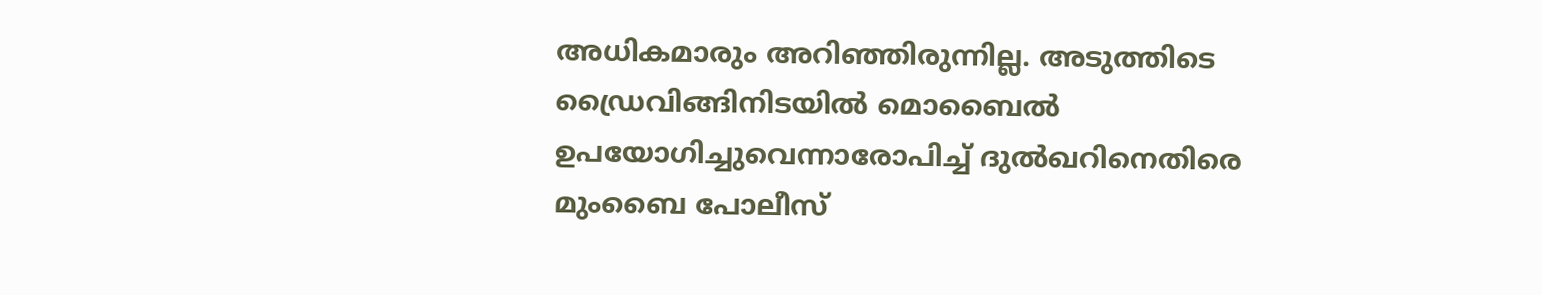അധികമാരും അറിഞ്ഞിരുന്നില്ല. അടുത്തിടെ ഡ്രൈവിങ്ങിനിടയില്‍ മൊബൈല്‍ ഉപയോഗിച്ചുവെന്നാരോപിച്ച് ദുല്‍ഖറിനെതിരെ മുംബൈ പോലീസ്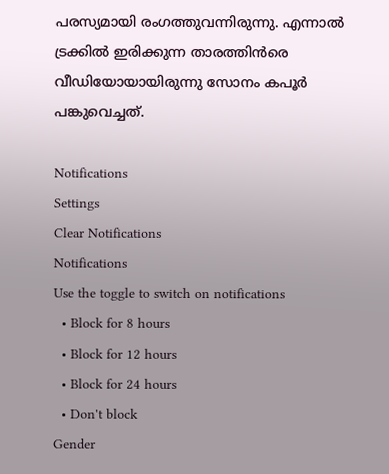പരസ്യമായി രംഗത്തുവന്നിരുന്നു. എന്നാല്‍ ട്രക്കില്‍ ഇരിക്കുന്ന താരത്തിന്‍രെ വീഡിയോയായിരുന്നു സോനം കപൂര്‍ പങ്കുവെച്ചത്.

Notifications
Settings
Clear Notifications
Notifications
Use the toggle to switch on notifications
  • Block for 8 hours
  • Block for 12 hours
  • Block for 24 hours
  • Don't block
Gender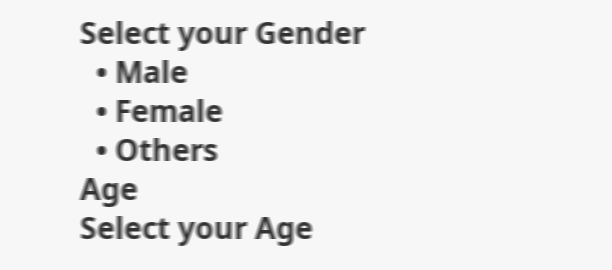Select your Gender
  • Male
  • Female
  • Others
Age
Select your Age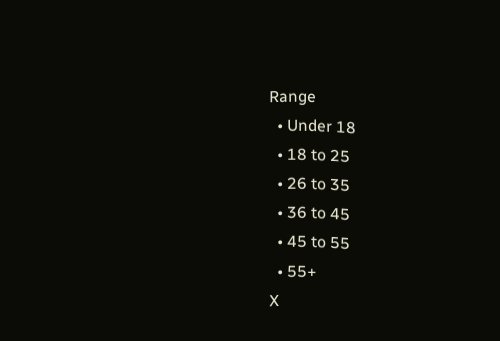Range
  • Under 18
  • 18 to 25
  • 26 to 35
  • 36 to 45
  • 45 to 55
  • 55+
X